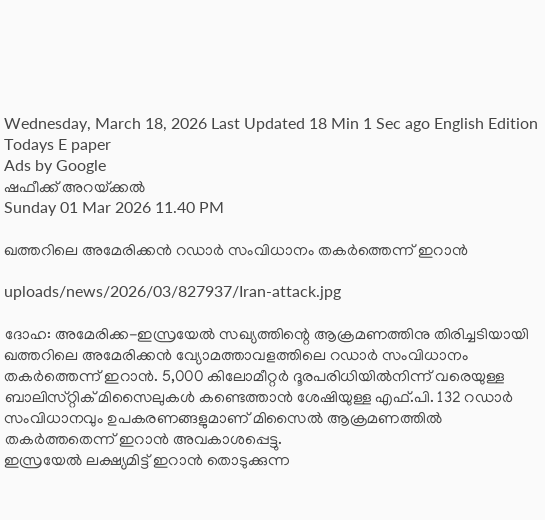Wednesday, March 18, 2026 Last Updated 18 Min 1 Sec ago English Edition
Todays E paper
Ads by Google
ഷഫീക്ക്‌ അറയ്‌ക്കല്‍
Sunday 01 Mar 2026 11.40 PM

ഖത്തറിലെ അമേരിക്കന്‍ റഡാര്‍ സംവിധാനം തകര്‍ത്തെന്ന്‌ ഇറാന്‍

uploads/news/2026/03/827937/Iran-attack.jpg

ദോഹ: അമേരിക്ക-ഇസ്രയേല്‍ സഖ്യത്തിന്റെ ആക്രമണത്തിനു തിരിച്ചടിയായി ഖത്തറിലെ അമേരിക്കന്‍ വ്യോമത്താവളത്തിലെ റഡാര്‍ സംവിധാനം തകര്‍ത്തെന്ന്‌ ഇറാന്‍. 5,000 കിലോമീറ്റര്‍ ദൂരപരിധിയില്‍നിന്ന്‌ വരെയുള്ള ബാലിസ്‌റ്റിക്‌ മിസൈലുകള്‍ കണ്ടെത്താന്‍ ശേഷിയുള്ള എഫ്‌.പി. 132 റഡാര്‍ സംവിധാനവും ഉപകരണങ്ങളുമാണ്‌ മിസൈല്‍ ആക്രമണത്തില്‍ തകര്‍ത്തതെന്ന്‌ ഇറാന്‍ അവകാശപ്പെട്ടു.
ഇസ്രയേല്‍ ലക്ഷ്യമിട്ട്‌ ഇറാന്‍ തൊടുക്കുന്ന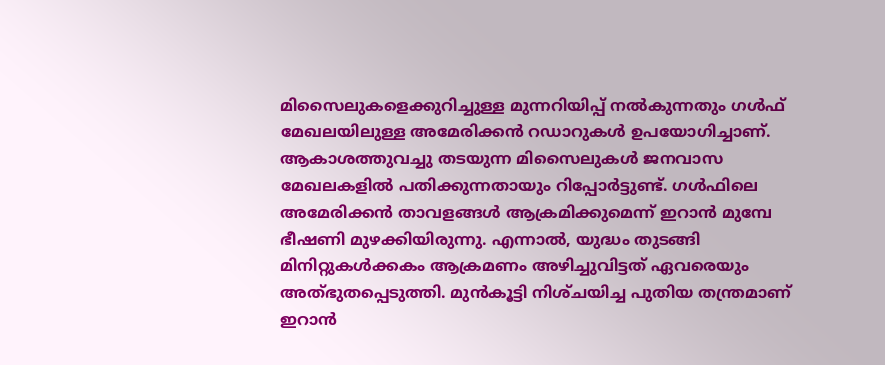മിസൈലുകളെക്കുറിച്ചുള്ള മുന്നറിയിപ്പ്‌ നല്‍കുന്നതും ഗള്‍ഫ്‌ മേഖലയിലുള്ള അമേരിക്കന്‍ റഡാറുകള്‍ ഉപയോഗിച്ചാണ്‌. ആകാശത്തുവച്ചു തടയുന്ന മിസൈലുകള്‍ ജനവാസ മേഖലകളില്‍ പതിക്കുന്നതായും റിപ്പോര്‍ട്ടുണ്ട്‌. ഗള്‍ഫിലെ അമേരിക്കന്‍ താവളങ്ങള്‍ ആക്രമിക്കുമെന്ന്‌ ഇറാന്‍ മുമ്പേ ഭീഷണി മുഴക്കിയിരുന്നു. എന്നാല്‍, യുദ്ധം തുടങ്ങി മിനിറ്റുകള്‍ക്കകം ആക്രമണം അഴിച്ചുവിട്ടത്‌ ഏവരെയും അത്‌ഭുതപ്പെടുത്തി. മുന്‍കൂട്ടി നിശ്‌ചയിച്ച പുതിയ തന്ത്രമാണ്‌ ഇറാന്‍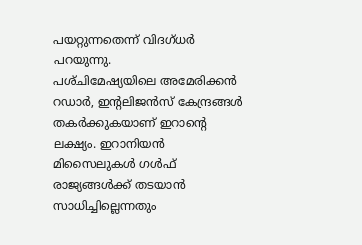പയറ്റുന്നതെന്ന്‌ വിദഗ്‌ധര്‍ പറയുന്നു.
പശ്‌ചിമേഷ്യയിലെ അമേരിക്കന്‍ റഡാര്‍, ഇന്റലിജന്‍സ്‌ കേന്ദ്രങ്ങള്‍ തകര്‍ക്കുകയാണ്‌ ഇറാന്റെ ലക്ഷ്യം. ഇറാനിയന്‍ മിസൈലുകള്‍ ഗള്‍ഫ്‌ രാജ്യങ്ങള്‍ക്ക്‌ തടയാന്‍ സാധിച്ചില്ലെന്നതും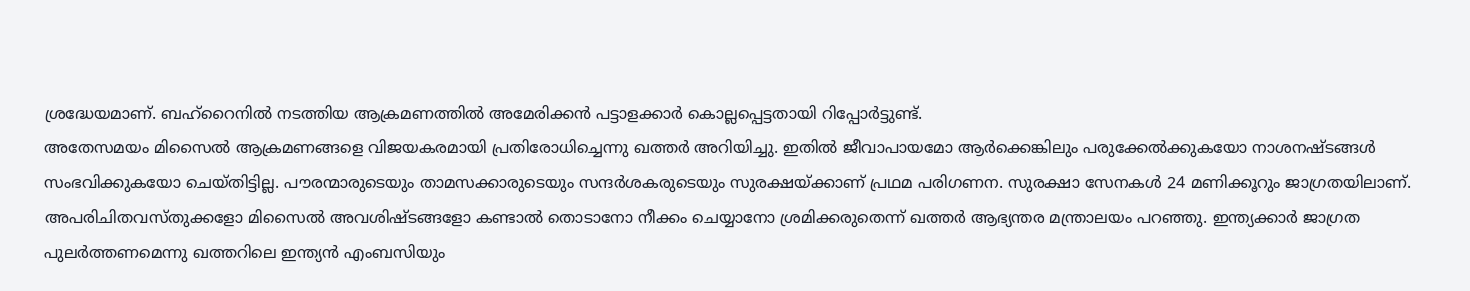ശ്രദ്ധേയമാണ്‌. ബഹ്‌റൈനില്‍ നടത്തിയ ആക്രമണത്തില്‍ അമേരിക്കന്‍ പട്ടാളക്കാര്‍ കൊല്ലപ്പെട്ടതായി റിപ്പോര്‍ട്ടുണ്ട്‌.
അതേസമയം മിസൈല്‍ ആക്രമണങ്ങളെ വിജയകരമായി പ്രതിരോധിച്ചെന്നു ഖത്തര്‍ അറിയിച്ചു. ഇതില്‍ ജീവാപായമോ ആര്‍ക്കെങ്കിലും പരുക്കേല്‍ക്കുകയോ നാശനഷ്‌ടങ്ങള്‍ സംഭവിക്കുകയോ ചെയ്‌തിട്ടില്ല. പൗരന്മാരുടെയും താമസക്കാരുടെയും സന്ദര്‍ശകരുടെയും സുരക്ഷയ്‌ക്കാണ്‌ പ്രഥമ പരിഗണന. സുരക്ഷാ സേനകള്‍ 24 മണിക്കൂറും ജാഗ്രതയിലാണ്‌. അപരിചിതവസ്‌തുക്കളോ മിസൈല്‍ അവശിഷ്‌ടങ്ങളോ കണ്ടാല്‍ തൊടാനോ നീക്കം ചെയ്യാനോ ശ്രമിക്കരുതെന്ന്‌ ഖത്തര്‍ ആഭ്യന്തര മന്ത്രാലയം പറഞ്ഞു. ഇന്ത്യക്കാര്‍ ജാഗ്രത പുലര്‍ത്തണമെന്നു ഖത്തറിലെ ഇന്ത്യന്‍ എംബസിയും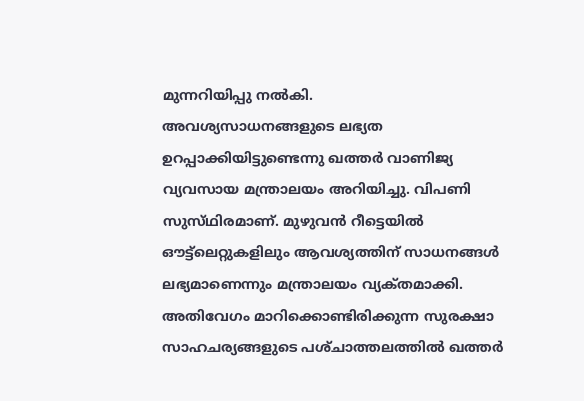മുന്നറിയിപ്പു നല്‍കി.
അവശ്യസാധനങ്ങളുടെ ലഭ്യത ഉറപ്പാക്കിയിട്ടുണ്ടെന്നു ഖത്തര്‍ വാണിജ്യ വ്യവസായ മന്ത്രാലയം അറിയിച്ചു. വിപണി സുസ്‌ഥിരമാണ്‌. മുഴുവന്‍ റീട്ടെയില്‍ ഔട്ട്‌ലെറ്റുകളിലും ആവശ്യത്തിന്‌ സാധനങ്ങള്‍ ലഭ്യമാണെന്നും മന്ത്രാലയം വ്യക്‌തമാക്കി. അതിവേഗം മാറിക്കൊണ്ടിരിക്കുന്ന സുരക്ഷാ സാഹചര്യങ്ങളുടെ പശ്‌ചാത്തലത്തില്‍ ഖത്തര്‍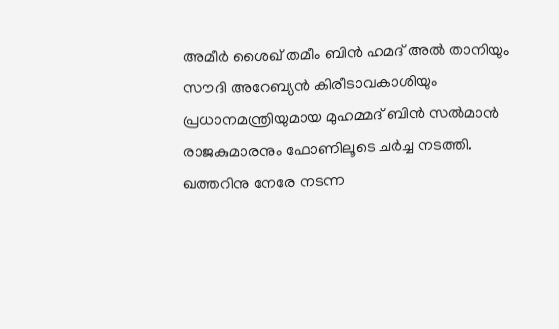അമീര്‍ ശൈഖ്‌ തമീം ബിന്‍ ഹമദ്‌ അല്‍ താനിയും സൗദി അറേബ്യന്‍ കിരീടാവകാശിയും പ്രധാനമന്ത്രിയുമായ മുഹമ്മദ്‌ ബിന്‍ സല്‍മാന്‍ രാജകുമാരനും ഫോണിലൂടെ ചര്‍ച്ച നടത്തി. ഖത്തറിനു നേരേ നടന്ന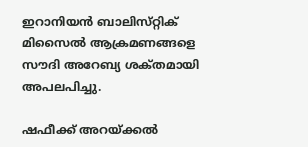ഇറാനിയന്‍ ബാലിസ്‌റ്റിക്‌ മിസൈല്‍ ആക്രമണങ്ങളെ സൗദി അറേബ്യ ശക്‌തമായി അപലപിച്ചു.

ഷഫീക്ക്‌ അറയ്‌ക്കല്‍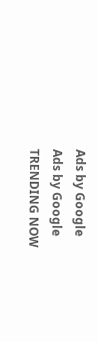Ads by Google
Ads by Google
TRENDING NOW